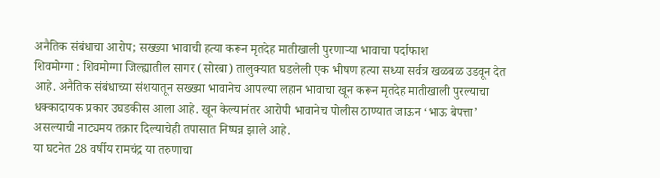अनैतिक संबंधाचा आरोप; सख्ख्या भावाची हत्या करून मृतदेह मातीखाली पुरणाऱ्या भावाचा पर्दाफाश
शिवमोग्गा : शिवमोग्गा जिल्ह्यातील सागर (सोरबा) तालुक्यात घडलेली एक भीषण हत्या सध्या सर्वत्र खळबळ उडवून देत आहे. अनैतिक संबंधाच्या संशयातून सख्ख्या भावानेच आपल्या लहान भावाचा खून करून मृतदेह मातीखाली पुरल्याचा धक्कादायक प्रकार उघडकीस आला आहे. खून केल्यानंतर आरोपी भावानेच पोलीस ठाण्यात जाऊन ‘भाऊ बेपत्ता’ असल्याची नाट्यमय तक्रार दिल्याचेही तपासात निष्पन्न झाले आहे.
या घटनेत 28 वर्षीय रामचंद्र या तरुणाचा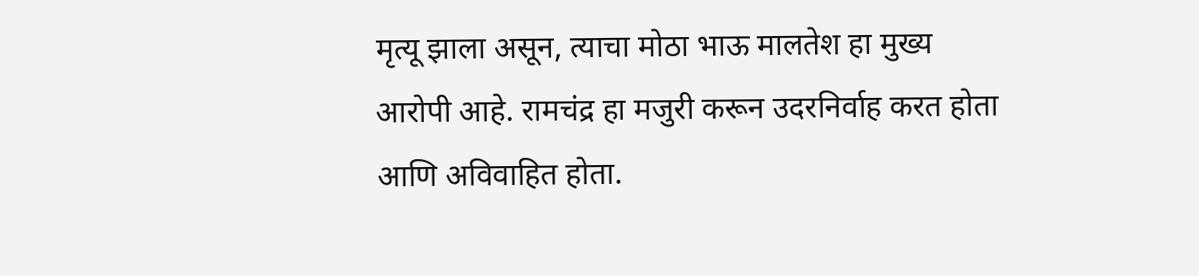मृत्यू झाला असून, त्याचा मोठा भाऊ मालतेश हा मुख्य आरोपी आहे. रामचंद्र हा मजुरी करून उदरनिर्वाह करत होता आणि अविवाहित होता.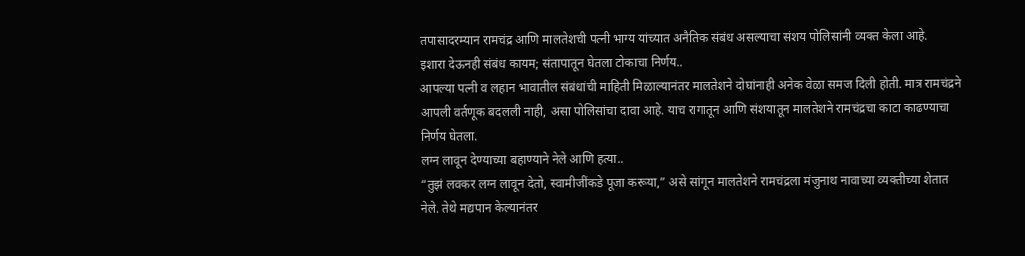तपासादरम्यान रामचंद्र आणि मालतेशची पत्नी भाग्य यांच्यात अनैतिक संबंध असल्याचा संशय पोलिसांनी व्यक्त केला आहे.
इशारा देऊनही संबंध कायम; संतापातून घेतला टोकाचा निर्णय..
आपल्या पत्नी व लहान भावातील संबंधांची माहिती मिळाल्यानंतर मालतेशने दोघांनाही अनेक वेळा समज दिली होती. मात्र रामचंद्रने आपली वर्तणूक बदलली नाही, असा पोलिसांचा दावा आहे. याच रागातून आणि संशयातून मालतेशने रामचंद्रचा काटा काढण्याचा निर्णय घेतला.
लग्न लावून देण्याच्या बहाण्याने नेले आणि हत्या..
“तुझं लवकर लग्न लावून देतो, स्वामीजींकडे पूजा करूया,” असे सांगून मालतेशने रामचंद्रला मंजुनाथ नावाच्या व्यक्तीच्या शेतात नेले. तेथे मद्यपान केल्यानंतर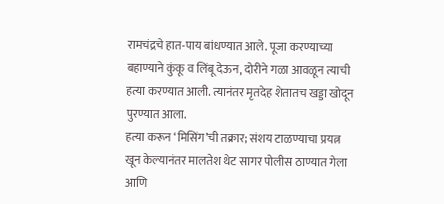रामचंद्रचे हात-पाय बांधण्यात आले. पूजा करण्याच्या बहाण्याने कुंकू व लिंबू देऊन, दोरीने गळा आवळून त्याची हत्या करण्यात आली. त्यानंतर मृतदेह शेतातच खड्डा खोदून पुरण्यात आला.
हत्या करून ‘मिसिंग’ची तक्रार; संशय टाळण्याचा प्रयत्न
खून केल्यानंतर मालतेश थेट सागर पोलीस ठाण्यात गेला आणि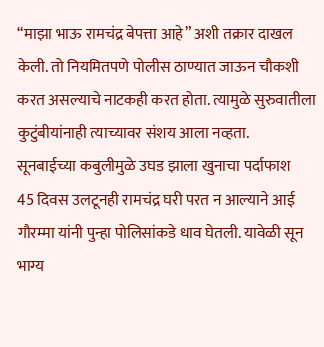“माझा भाऊ रामचंद्र बेपत्ता आहे” अशी तक्रार दाखल केली. तो नियमितपणे पोलीस ठाण्यात जाऊन चौकशी करत असल्याचे नाटकही करत होता. त्यामुळे सुरुवातीला कुटुंबीयांनाही त्याच्यावर संशय आला नव्हता.
सूनबाईच्या कबुलीमुळे उघड झाला खुनाचा पर्दाफाश
45 दिवस उलटूनही रामचंद्र घरी परत न आल्याने आई गौरम्मा यांनी पुन्हा पोलिसांकडे धाव घेतली. यावेळी सून भाग्य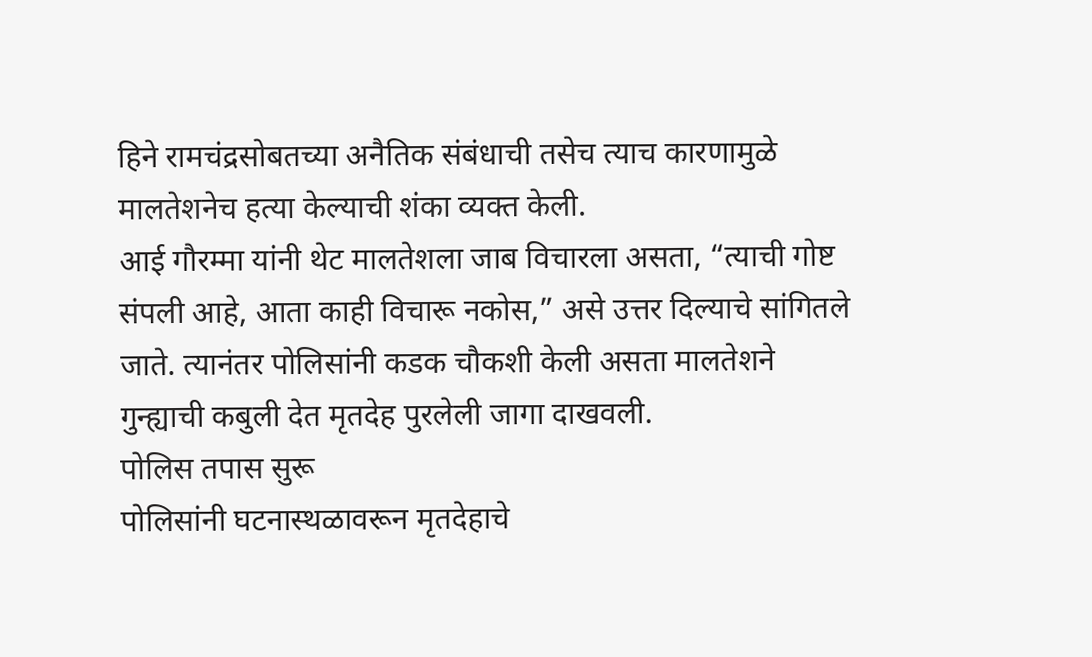हिने रामचंद्रसोबतच्या अनैतिक संबंधाची तसेच त्याच कारणामुळे मालतेशनेच हत्या केल्याची शंका व्यक्त केली.
आई गौरम्मा यांनी थेट मालतेशला जाब विचारला असता, “त्याची गोष्ट संपली आहे, आता काही विचारू नकोस,” असे उत्तर दिल्याचे सांगितले जाते. त्यानंतर पोलिसांनी कडक चौकशी केली असता मालतेशने गुन्ह्याची कबुली देत मृतदेह पुरलेली जागा दाखवली.
पोलिस तपास सुरू
पोलिसांनी घटनास्थळावरून मृतदेहाचे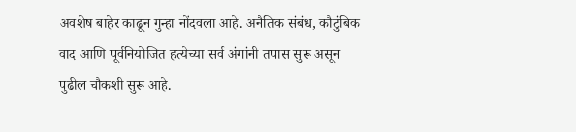अवशेष बाहेर काढून गुन्हा नोंदवला आहे. अनैतिक संबंध, कौटुंबिक वाद आणि पूर्वनियोजित हत्येच्या सर्व अंगांनी तपास सुरू असून पुढील चौकशी सुरू आहे.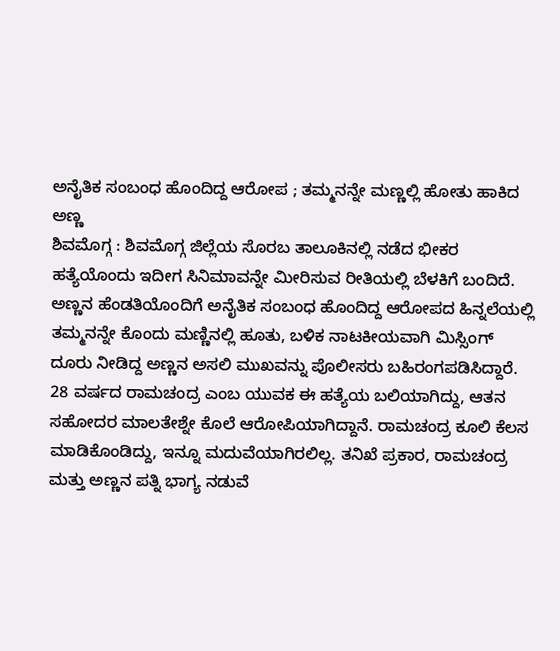ಅನೈತಿಕ ಸಂಬಂಧ ಹೊಂದಿದ್ದ ಆರೋಪ ; ತಮ್ಮನನ್ನೇ ಮಣ್ಣಲ್ಲಿ ಹೋತು ಹಾಕಿದ ಅಣ್ಣ
ಶಿವಮೊಗ್ಗ : ಶಿವಮೊಗ್ಗ ಜಿಲ್ಲೆಯ ಸೊರಬ ತಾಲೂಕಿನಲ್ಲಿ ನಡೆದ ಭೀಕರ ಹತ್ಯೆಯೊಂದು ಇದೀಗ ಸಿನಿಮಾವನ್ನೇ ಮೀರಿಸುವ ರೀತಿಯಲ್ಲಿ ಬೆಳಕಿಗೆ ಬಂದಿದೆ. ಅಣ್ಣನ ಹೆಂಡತಿಯೊಂದಿಗೆ ಅನೈತಿಕ ಸಂಬಂಧ ಹೊಂದಿದ್ದ ಆರೋಪದ ಹಿನ್ನಲೆಯಲ್ಲಿ ತಮ್ಮನನ್ನೇ ಕೊಂದು ಮಣ್ಣಿನಲ್ಲಿ ಹೂತು, ಬಳಿಕ ನಾಟಕೀಯವಾಗಿ ಮಿಸ್ಸಿಂಗ್ ದೂರು ನೀಡಿದ್ದ ಅಣ್ಣನ ಅಸಲಿ ಮುಖವನ್ನು ಪೊಲೀಸರು ಬಹಿರಂಗಪಡಿಸಿದ್ದಾರೆ.
28 ವರ್ಷದ ರಾಮಚಂದ್ರ ಎಂಬ ಯುವಕ ಈ ಹತ್ಯೆಯ ಬಲಿಯಾಗಿದ್ದು, ಆತನ ಸಹೋದರ ಮಾಲತೇಶ್ನೇ ಕೊಲೆ ಆರೋಪಿಯಾಗಿದ್ದಾನೆ. ರಾಮಚಂದ್ರ ಕೂಲಿ ಕೆಲಸ ಮಾಡಿಕೊಂಡಿದ್ದು, ಇನ್ನೂ ಮದುವೆಯಾಗಿರಲಿಲ್ಲ. ತನಿಖೆ ಪ್ರಕಾರ, ರಾಮಚಂದ್ರ ಮತ್ತು ಅಣ್ಣನ ಪತ್ನಿ ಭಾಗ್ಯ ನಡುವೆ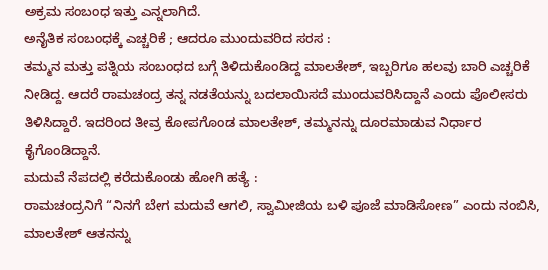ಅಕ್ರಮ ಸಂಬಂಧ ಇತ್ತು ಎನ್ನಲಾಗಿದೆ.
ಅನೈತಿಕ ಸಂಬಂಧಕ್ಕೆ ಎಚ್ಚರಿಕೆ ; ಆದರೂ ಮುಂದುವರಿದ ಸರಸ :
ತಮ್ಮನ ಮತ್ತು ಪತ್ನಿಯ ಸಂಬಂಧದ ಬಗ್ಗೆ ತಿಳಿದುಕೊಂಡಿದ್ದ ಮಾಲತೇಶ್, ಇಬ್ಬರಿಗೂ ಹಲವು ಬಾರಿ ಎಚ್ಚರಿಕೆ ನೀಡಿದ್ದ. ಆದರೆ ರಾಮಚಂದ್ರ ತನ್ನ ನಡತೆಯನ್ನು ಬದಲಾಯಿಸದೆ ಮುಂದುವರಿಸಿದ್ದಾನೆ ಎಂದು ಪೊಲೀಸರು ತಿಳಿಸಿದ್ದಾರೆ. ಇದರಿಂದ ತೀವ್ರ ಕೋಪಗೊಂಡ ಮಾಲತೇಶ್, ತಮ್ಮನನ್ನು ದೂರಮಾಡುವ ನಿರ್ಧಾರ ಕೈಗೊಂಡಿದ್ದಾನೆ.
ಮದುವೆ ನೆಪದಲ್ಲಿ ಕರೆದುಕೊಂಡು ಹೋಗಿ ಹತ್ಯೆ :
ರಾಮಚಂದ್ರನಿಗೆ “ನಿನಗೆ ಬೇಗ ಮದುವೆ ಆಗಲಿ, ಸ್ವಾಮೀಜಿಯ ಬಳಿ ಪೂಜೆ ಮಾಡಿಸೋಣ” ಎಂದು ನಂಬಿಸಿ, ಮಾಲತೇಶ್ ಆತನನ್ನು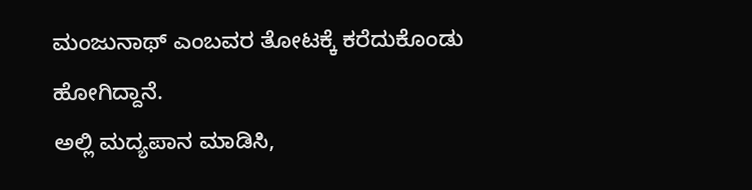ಮಂಜುನಾಥ್ ಎಂಬವರ ತೋಟಕ್ಕೆ ಕರೆದುಕೊಂಡು ಹೋಗಿದ್ದಾನೆ.
ಅಲ್ಲಿ ಮದ್ಯಪಾನ ಮಾಡಿಸಿ,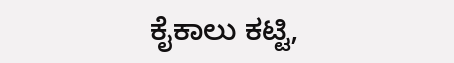ಕೈಕಾಲು ಕಟ್ಟಿ,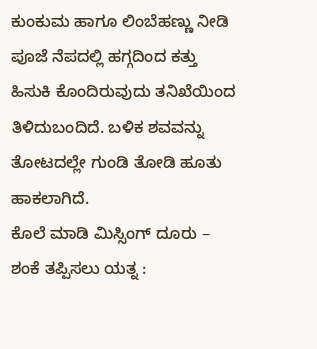ಕುಂಕುಮ ಹಾಗೂ ಲಿಂಬೆಹಣ್ಣು ನೀಡಿ ಪೂಜೆ ನೆಪದಲ್ಲಿ ಹಗ್ಗದಿಂದ ಕತ್ತು ಹಿಸುಕಿ ಕೊಂದಿರುವುದು ತನಿಖೆಯಿಂದ ತಿಳಿದುಬಂದಿದೆ. ಬಳಿಕ ಶವವನ್ನು ತೋಟದಲ್ಲೇ ಗುಂಡಿ ತೋಡಿ ಹೂತು ಹಾಕಲಾಗಿದೆ.
ಕೊಲೆ ಮಾಡಿ ಮಿಸ್ಸಿಂಗ್ ದೂರು – ಶಂಕೆ ತಪ್ಪಿಸಲು ಯತ್ನ :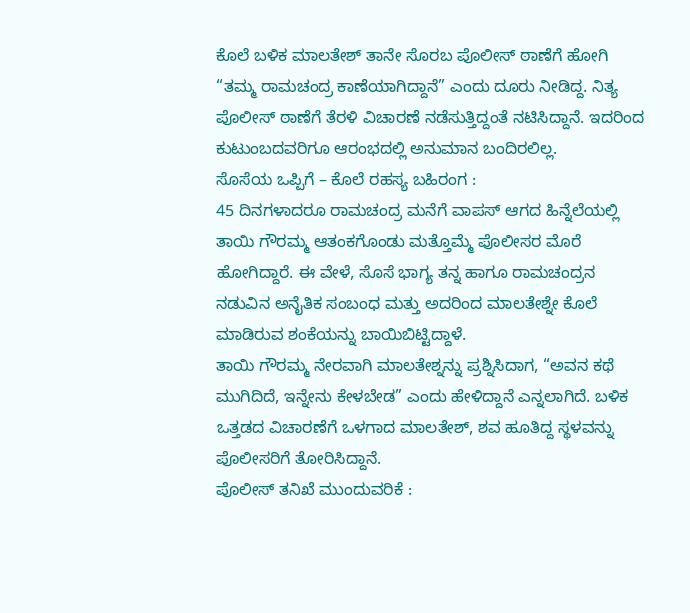ಕೊಲೆ ಬಳಿಕ ಮಾಲತೇಶ್ ತಾನೇ ಸೊರಬ ಪೊಲೀಸ್ ಠಾಣೆಗೆ ಹೋಗಿ “ತಮ್ಮ ರಾಮಚಂದ್ರ ಕಾಣೆಯಾಗಿದ್ದಾನೆ” ಎಂದು ದೂರು ನೀಡಿದ್ದ. ನಿತ್ಯ ಪೊಲೀಸ್ ಠಾಣೆಗೆ ತೆರಳಿ ವಿಚಾರಣೆ ನಡೆಸುತ್ತಿದ್ದಂತೆ ನಟಿಸಿದ್ದಾನೆ. ಇದರಿಂದ ಕುಟುಂಬದವರಿಗೂ ಆರಂಭದಲ್ಲಿ ಅನುಮಾನ ಬಂದಿರಲಿಲ್ಲ.
ಸೊಸೆಯ ಒಪ್ಪಿಗೆ – ಕೊಲೆ ರಹಸ್ಯ ಬಹಿರಂಗ :
45 ದಿನಗಳಾದರೂ ರಾಮಚಂದ್ರ ಮನೆಗೆ ವಾಪಸ್ ಆಗದ ಹಿನ್ನೆಲೆಯಲ್ಲಿ ತಾಯಿ ಗೌರಮ್ಮ ಆತಂಕಗೊಂಡು ಮತ್ತೊಮ್ಮೆ ಪೊಲೀಸರ ಮೊರೆ ಹೋಗಿದ್ದಾರೆ. ಈ ವೇಳೆ, ಸೊಸೆ ಭಾಗ್ಯ ತನ್ನ ಹಾಗೂ ರಾಮಚಂದ್ರನ ನಡುವಿನ ಅನೈತಿಕ ಸಂಬಂಧ ಮತ್ತು ಅದರಿಂದ ಮಾಲತೇಶ್ನೇ ಕೊಲೆ ಮಾಡಿರುವ ಶಂಕೆಯನ್ನು ಬಾಯಿಬಿಟ್ಟಿದ್ದಾಳೆ.
ತಾಯಿ ಗೌರಮ್ಮ ನೇರವಾಗಿ ಮಾಲತೇಶ್ನನ್ನು ಪ್ರಶ್ನಿಸಿದಾಗ, “ಅವನ ಕಥೆ ಮುಗಿದಿದೆ, ಇನ್ನೇನು ಕೇಳಬೇಡ” ಎಂದು ಹೇಳಿದ್ದಾನೆ ಎನ್ನಲಾಗಿದೆ. ಬಳಿಕ ಒತ್ತಡದ ವಿಚಾರಣೆಗೆ ಒಳಗಾದ ಮಾಲತೇಶ್, ಶವ ಹೂತಿದ್ದ ಸ್ಥಳವನ್ನು ಪೊಲೀಸರಿಗೆ ತೋರಿಸಿದ್ದಾನೆ.
ಪೊಲೀಸ್ ತನಿಖೆ ಮುಂದುವರಿಕೆ :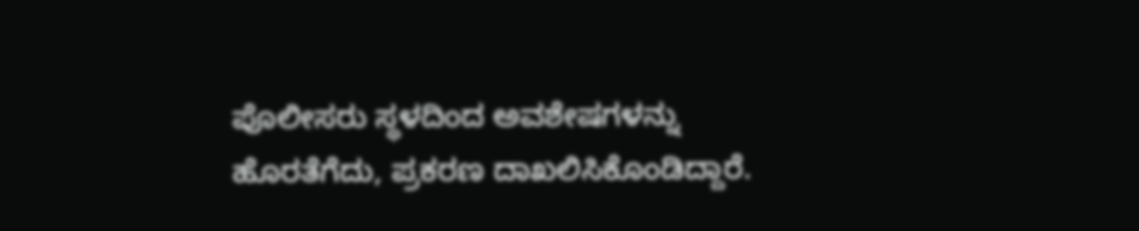ಪೊಲೀಸರು ಸ್ಥಳದಿಂದ ಅವಶೇಷಗಳನ್ನು ಹೊರತೆಗೆದು, ಪ್ರಕರಣ ದಾಖಲಿಸಿಕೊಂಡಿದ್ದಾರೆ.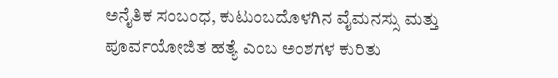ಅನೈತಿಕ ಸಂಬಂಧ, ಕುಟುಂಬದೊಳಗಿನ ವೈಮನಸ್ಸು ಮತ್ತು ಪೂರ್ವಯೋಜಿತ ಹತ್ಯೆ ಎಂಬ ಅಂಶಗಳ ಕುರಿತು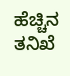ಹೆಚ್ಚಿನ ತನಿಖೆ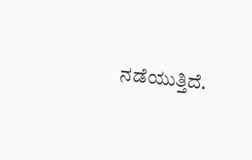ನಡೆಯುತ್ತಿದೆ.